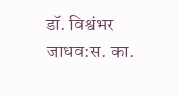डॉ. विश्वंभर जाधव:स. का.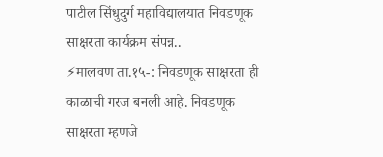पाटील सिंधुदुर्ग महाविद्यालयात निवडणूक साक्षरता कार्यक्रम संपन्न..
⚡मालवण ता.१५-: निवडणूक साक्षरता ही काळाची गरज बनली आहे. निवडणूक साक्षरता म्हणजे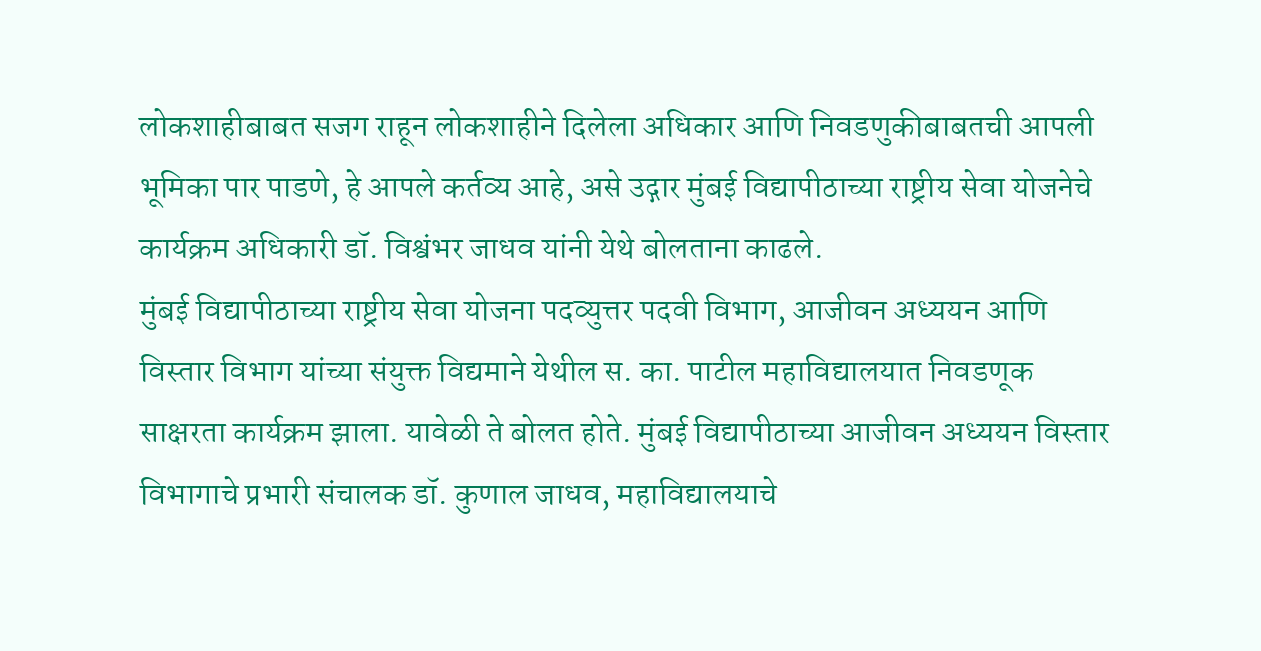लोकशाहीबाबत सजग राहून लोकशाहीने दिलेला अधिकार आणि निवडणुकीबाबतची आपली भूमिका पार पाडणे, हे आपले कर्तव्य आहे, असे उद्गार मुंबई विद्यापीठाच्या राष्ट्रीय सेवा योजनेचे कार्यक्रम अधिकारी डॉ. विश्वंभर जाधव यांनी येथे बोलताना काढले.
मुंबई विद्यापीठाच्या राष्ट्रीय सेवा योजना पदव्युत्तर पदवी विभाग, आजीवन अध्ययन आणि विस्तार विभाग यांच्या संयुक्त विद्यमाने येथील स. का. पाटील महाविद्यालयात निवडणूक साक्षरता कार्यक्रम झाला. यावेळी ते बोलत होते. मुंबई विद्यापीठाच्या आजीवन अध्ययन विस्तार विभागाचे प्रभारी संचालक डॉ. कुणाल जाधव, महाविद्यालयाचे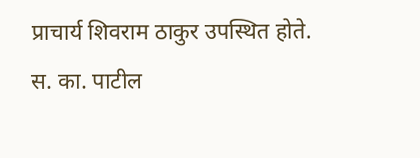प्राचार्य शिवराम ठाकुर उपस्थित होते.
स. का. पाटील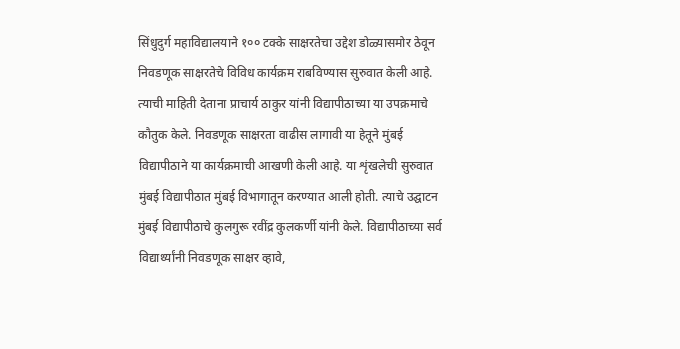सिंधुदुर्ग महाविद्यालयाने १०० टक्के साक्षरतेचा उद्देश डोळ्यासमोर ठेवून निवडणूक साक्षरतेचे विविध कार्यक्रम राबविण्यास सुरुवात केली आहे. त्याची माहिती देताना प्राचार्य ठाकुर यांनी विद्यापीठाच्या या उपक्रमाचे कौतुक केले. निवडणूक साक्षरता वाढीस लागावी या हेतूने मुंबई विद्यापीठाने या कार्यक्रमाची आखणी केली आहे. या शृंखलेची सुरुवात मुंबई विद्यापीठात मुंबई विभागातून करण्यात आली होती. त्याचे उद्घाटन मुंबई विद्यापीठाचे कुलगुरू रवींद्र कुलकर्णी यांनी केले. विद्यापीठाच्या सर्व विद्यार्थ्यांनी निवडणूक साक्षर व्हावे,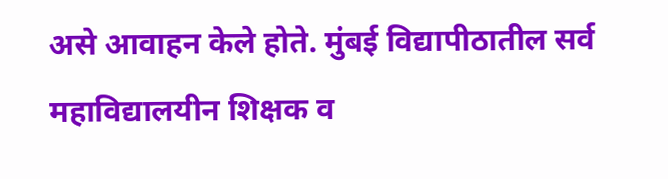असे आवाहन केले होते. मुंबई विद्यापीठातील सर्व महाविद्यालयीन शिक्षक व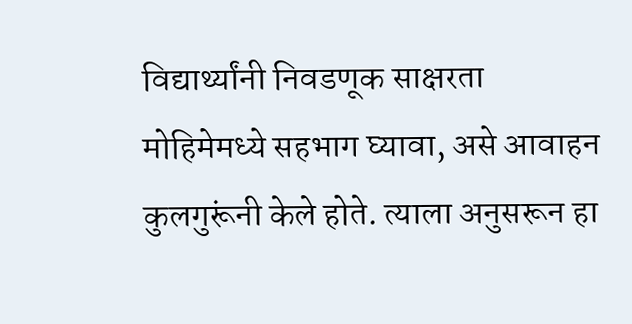विद्यार्थ्यांनी निवडणूक साक्षरता मोहिमेमध्ये सहभाग घ्यावा, असे आवाहन कुलगुरूंनी केले होते. त्याला अनुसरून हा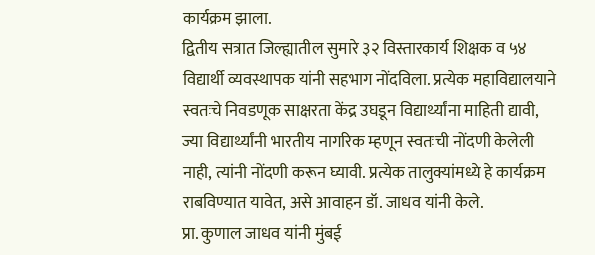कार्यक्रम झाला.
द्वितीय सत्रात जिल्ह्यातील सुमारे ३२ विस्तारकार्य शिक्षक व ५४ विद्यार्थी व्यवस्थापक यांनी सहभाग नोंदविला. प्रत्येक महाविद्यालयाने स्वतःचे निवडणूक साक्षरता केंद्र उघडून विद्यार्थ्यांना माहिती द्यावी, ज्या विद्यार्थ्यांनी भारतीय नागरिक म्हणून स्वतःची नोंदणी केलेली नाही, त्यांनी नोंदणी करून घ्यावी. प्रत्येक तालुक्यांमध्ये हे कार्यक्रम राबविण्यात यावेत, असे आवाहन डॉ. जाधव यांनी केले.
प्रा. कुणाल जाधव यांनी मुंबई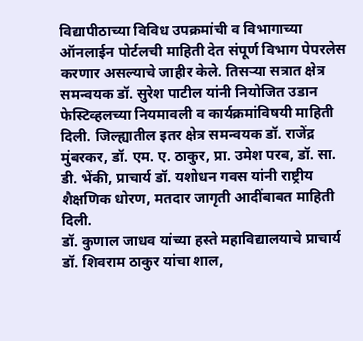विद्यापीठाच्या विविध उपक्रमांची व विभागाच्या ऑनलाईन पोर्टलची माहिती देत संपूर्ण विभाग पेपरलेस करणार असल्याचे जाहीर केले. तिसऱ्या सत्रात क्षेत्र समन्वयक डॉ. सुरेश पाटील यांनी नियोजित उडान फेस्टिव्हलच्या नियमावली व कार्यक्रमांविषयी माहिती दिली. जिल्ह्यातील इतर क्षेत्र समन्वयक डॉ. राजेंद्र मुंबरकर, डॉ. एम. ए. ठाकुर, प्रा. उमेश परब, डॉ. सा. डी. भेंकी, प्राचार्य डॉ. यशोधन गवस यांनी राष्ट्रीय शैक्षणिक धोरण, मतदार जागृती आदींबाबत माहिती दिली.
डॉ. कुणाल जाधव यांच्या हस्ते महाविद्यालयाचे प्राचार्य डॉ. शिवराम ठाकुर यांचा शाल,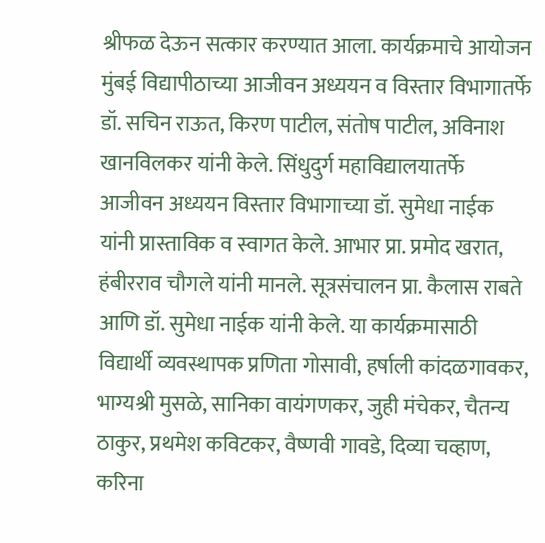श्रीफळ देऊन सत्कार करण्यात आला. कार्यक्रमाचे आयोजन मुंबई विद्यापीठाच्या आजीवन अध्ययन व विस्तार विभागातर्फे डॉ. सचिन राऊत, किरण पाटील, संतोष पाटील, अविनाश खानविलकर यांनी केले. सिंधुदुर्ग महाविद्यालयातर्फे आजीवन अध्ययन विस्तार विभागाच्या डॉ. सुमेधा नाईक यांनी प्रास्ताविक व स्वागत केले. आभार प्रा. प्रमोद खरात, हंबीरराव चौगले यांनी मानले. सूत्रसंचालन प्रा. कैलास राबते आणि डॉ. सुमेधा नाईक यांनी केले. या कार्यक्रमासाठी विद्यार्थी व्यवस्थापक प्रणिता गोसावी, हर्षाली कांदळगावकर, भाग्यश्री मुसळे, सानिका वायंगणकर, जुही मंचेकर, चैतन्य ठाकुर, प्रथमेश कविटकर, वैष्णवी गावडे, दिव्या चव्हाण, करिना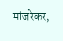मांजरेकर,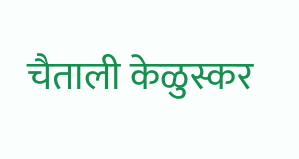चैताली केळुस्कर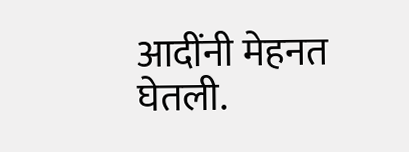आदींनी मेहनत घेतली.